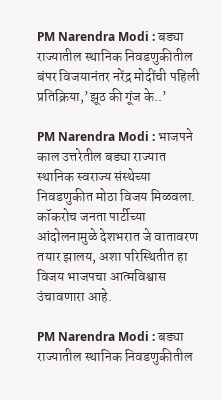PM Narendra Modi : बड्या राज्यातील स्थानिक निवडणुकीतील बंपर विजयानंतर नरेंद्र मोदींची पहिली प्रतिक्रिया,’झूठ की गूंज के..’

PM Narendra Modi : भाजपने काल उत्तरेतील बड्या राज्यात स्थानिक स्वराज्य संस्थेच्या निवडणुकीत मोठा विजय मिळवला. कॉकरोच जनता पार्टीच्या आंदोलनामुळे देशभरात जे वातावरण तयार झालय, अशा परिस्थितीत हा विजय भाजपचा आत्मविश्वास उंचावणारा आहे.

PM Narendra Modi : बड्या राज्यातील स्थानिक निवडणुकीतील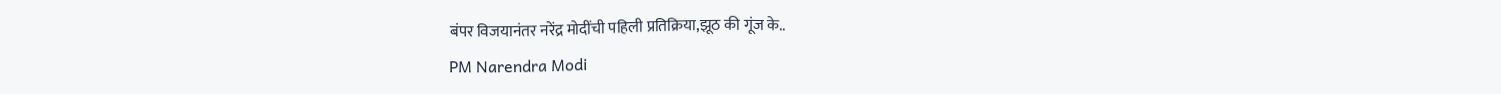बंपर विजयानंतर नरेंद्र मोदींची पहिली प्रतिक्रिया,झूठ की गूंज के..
PM Narendra Modi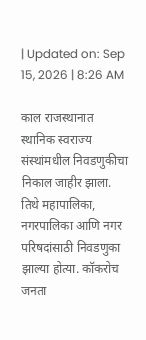| Updated on: Sep 15, 2026 | 8:26 AM

काल राजस्थानात स्थानिक स्वराज्य संस्थांमधील निवडणुकीचा निकाल जाहीर झाला. तिथे महापालिका, नगरपालिका आणि नगर परिषदांसाठी निवडणुका झाल्या होत्या. कॉकरोच जनता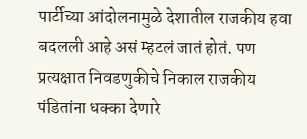पार्टीच्या आंदोलनामुळे देशातील राजकीय हवा बदलली आहे असं म्हटलं जातं होतं. पण प्रत्यक्षात निवडणुकीचे निकाल राजकीय पंडितांना धक्का देणारे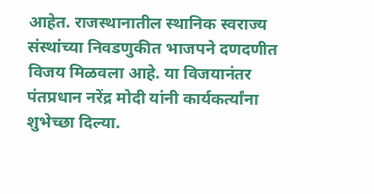आहेत. राजस्थानातील स्थानिक स्वराज्य संस्थांच्या निवडणुकीत भाजपने दणदणीत विजय मिळवला आहे. या विजयानंतर पंतप्रधान नरेंद्र मोदी यांनी कार्यकर्त्यांना शुभेच्छा दिल्या.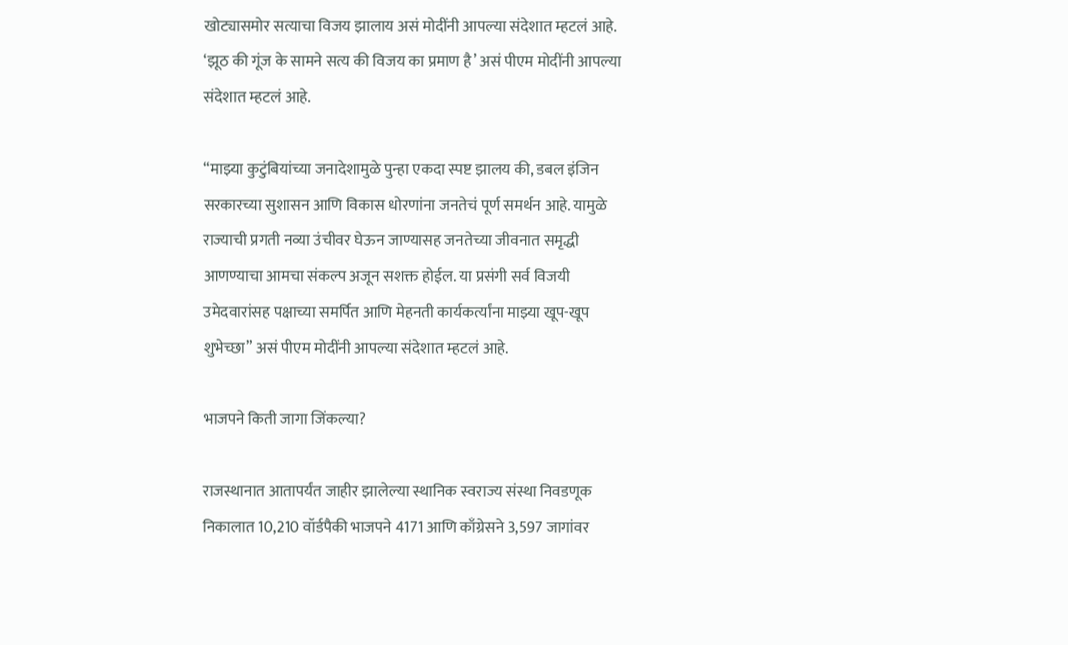खोट्यासमोर सत्याचा विजय झालाय असं मोदींनी आपल्या संदेशात म्हटलं आहे. ‘झूठ की गूंज के सामने सत्य की विजय का प्रमाण है’ असं पीएम मोदींनी आपल्या संदेशात म्हटलं आहे.

“माझ्या कुटुंबियांच्या जनादेशामुळे पुन्हा एकदा स्पष्ट झालय की, डबल इंजिन सरकारच्या सुशासन आणि विकास धोरणांना जनतेचं पूर्ण समर्थन आहे. यामुळे राज्याची प्रगती नव्या उंचीवर घेऊन जाण्यासह जनतेच्या जीवनात समृद्धी आणण्याचा आमचा संकल्प अजून सशक्त होईल. या प्रसंगी सर्व विजयी उमेदवारांसह पक्षाच्या समर्पित आणि मेहनती कार्यकर्त्यांना माझ्या खूप-खूप शुभेच्छा” असं पीएम मोदींनी आपल्या संदेशात म्हटलं आहे.

भाजपने किती जागा जिंकल्या?

राजस्थानात आतापर्यंत जाहीर झालेल्या स्थानिक स्वराज्य संस्था निवडणूक निकालात 10,210 वॉर्डपैकी भाजपने 4171 आणि काँग्रेसने 3,597 जागांवर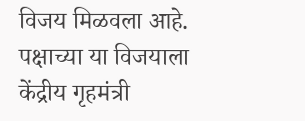विजय मिळवला आहे. पक्षाच्या या विजयाला केंद्रीय गृहमंत्री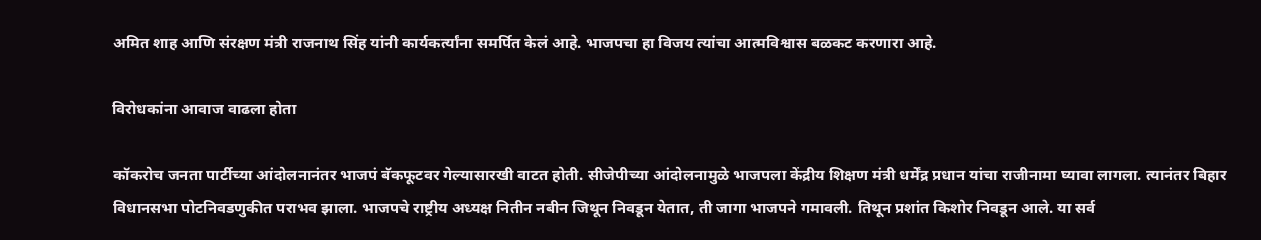अमित शाह आणि संरक्षण मंत्री राजनाथ सिंह यांनी कार्यकर्त्यांना समर्पित केलं आहे. भाजपचा हा विजय त्यांचा आत्मविश्वास बळकट करणारा आहे.

विरोधकांना आवाज वाढला होता

कॉकरोच जनता पार्टीच्या आंदोलनानंतर भाजपं बॅकफूटवर गेल्यासारखी वाटत होती. सीजेपीच्या आंदोलनामुळे भाजपला केंद्रीय शिक्षण मंत्री धर्मेंद्र प्रधान यांचा राजीनामा घ्यावा लागला. त्यानंतर बिहार विधानसभा पोटनिवडणुकीत पराभव झाला. भाजपचे राष्ट्रीय अध्यक्ष नितीन नबीन जिथून निवडून येतात, ती जागा भाजपने गमावली. तिथून प्रशांत किशोर निवडून आले. या सर्व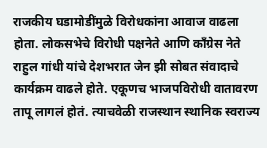राजकीय घडामोडींमुळे विरोधकांना आवाज वाढला होता. लोकसभेचे विरोधी पक्षनेते आणि काँग्रेस नेते राहुल गांधी यांचे देशभरात जेन झी सोबत संवादाचे कार्यक्रम वाढले होते. एकूणच भाजपविरोधी वातावरण तापू लागलं होतं. त्याचवेळी राजस्थान स्थानिक स्वराज्य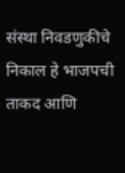संस्था निवडणुकीचे निकाल हे भाजपची ताकद आणि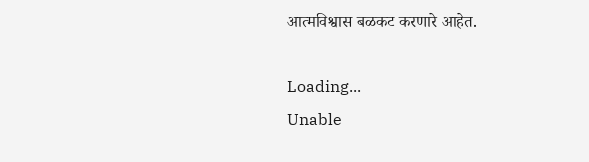आत्मविश्वास बळकट करणारे आहेत.

Loading...
Unable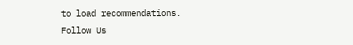to load recommendations.
Follow Us